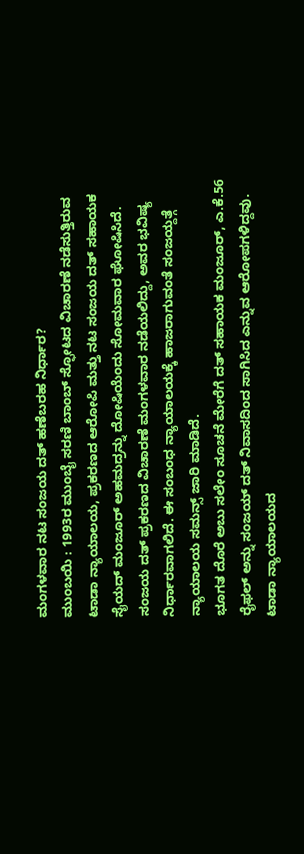ಮಂಗಳವಾರ ನಟ ಸಂಜಯ ದತ್ ಹಣೆಬರಹ ನಿರ್ಧಾರ?
ಮುಂಬಯಿ : 1993ರ ಮುಂಬೈ ಸರಣಿ ಬಾಂಬ್ ಸ್ಫೋಟದ ವಿಚಾರಣೆ ನಡೆಸುತ್ತಿರುವ ಟಾಡಾ ನ್ಯಾಯಾಲಯ, ಪ್ರಕರಣದ ಆರೋಪಿ ಮತ್ತು ನಟ ಸಂಜಯ ದತ್ ಸಹಾಯಕ ಸೈಯದ್ ಮಂಜೂರ್ ಅಹಮದ್ರನ್ನು ದೋಷಿಯೆಂದು ಸೋಮವಾರ ಘೋಷಿಸಿದೆ.
ಸಂಜಯ ದತ್ ಪ್ರಕರಣದ ವಿಚಾರಣೆ ಮಂಗಳವಾರ ನಡೆಯಲಿದ್ದು, ಅವರ ಭವಿಷ್ಯ ನಿರ್ಧಾರವಾಗಲಿದೆ. ಈ ಸಂಬಂಧ ನ್ಯಾಯಾಲಯಕ್ಕೆ ಹಾಜರಾಗುವಂತೆ ಸಂಜಯ್ದತ್ಗೆ ನ್ಯಾಯಾಲಯ ಸಮನ್ಸ್ ಜಾರಿ ಮಾಡಿದೆ.
ಭೂಗತ ದೊರೆ ಅಬು ಸಲೇಂ ಸೂಚನೆ ಮೇರೆಗೆ ದತ್ ಸಹಾಯಕ ಮಂಜೂರ್, ಎ.ಕೆ.56 ರೈಫಲ್ ಅನ್ನು ಸಂಜಯ್ ದತ್ ನಿವಾಸದಿಂದ ಸಾಗಿಸಿದ ಎನ್ನುವ ಆರೋಪಗಳಿದ್ದವು. ಟಾಡಾ ನ್ಯಾಯಾಲಯದ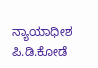ನ್ಯಾಯಾಧೀಶ ಪಿ.ಡಿ.ಕೋಡೆ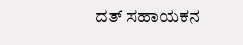ದತ್ ಸಹಾಯಕನ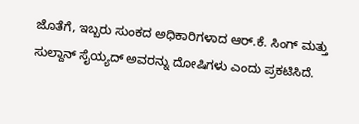ಜೊತೆಗೆ, ಇಬ್ಬರು ಸುಂಕದ ಅಧಿಕಾರಿಗಳಾದ ಆರ್.ಕೆ. ಸಿಂಗ್ ಮತ್ತು ಸುಲ್ದಾನ್ ಸೈಯ್ಯದ್ ಅವರನ್ನು ದೋಷಿಗಳು ಎಂದು ಪ್ರಕಟಿಸಿದೆ.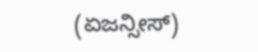(ಏಜನ್ಸೀಸ್)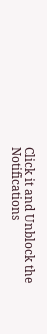Click it and Unblock the Notifications